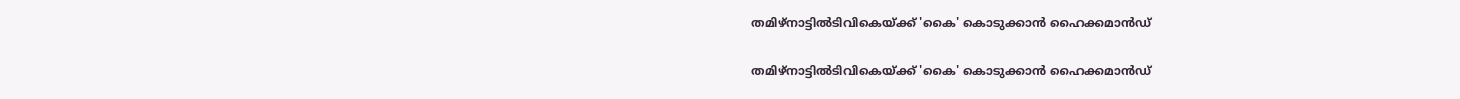തമിഴ്‌നാട്ടിൽടിവികെയ്ക്ക് 'കൈ' കൊടുക്കാൻ ഹൈക്കമാൻഡ്

തമിഴ്‌നാട്ടിൽടിവികെയ്ക്ക് 'കൈ' കൊടുക്കാൻ ഹൈക്കമാൻഡ്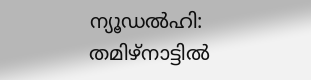ന്യൂഡൽഹി: തമിഴ്‌നാട്ടിൽ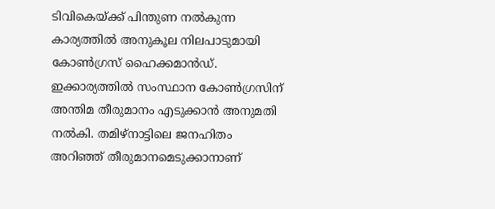ടിവികെയ്ക്ക് പിന്തുണ നൽകുന്ന കാര്യത്തിൽ അനുകൂല നിലപാടുമായി കോൺഗ്രസ് ഹൈക്കമാൻഡ്. ഇക്കാര്യത്തിൽ സംസ്ഥാന കോൺഗ്രസിന് അന്തിമ തീരുമാനം എടുക്കാൻ അനുമതി നൽകി. തമിഴ്‌നാട്ടിലെ ജനഹിതം അറിഞ്ഞ് തീരുമാനമെടുക്കാനാണ്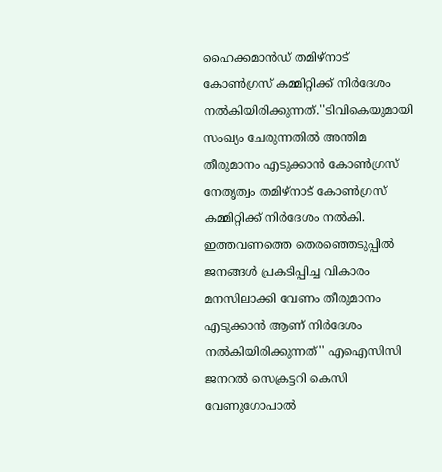ഹൈക്കമാൻഡ് തമിഴ്‍നാട് കോൺഗ്രസ് കമ്മിറ്റിക്ക് നിർദേശം നൽകിയിരിക്കുന്നത്.''ടിവികെയുമായി സംഖ്യം ചേരുന്നതിൽ അന്തിമ തീരുമാനം എടുക്കാൻ കോൺഗ്രസ് നേതൃത്വം തമിഴ്‍നാട് കോൺഗ്രസ് കമ്മിറ്റിക്ക് നിർദേശം നൽകി. ഇത്തവണത്തെ തെരഞ്ഞെടുപ്പിൽ ജനങ്ങൾ പ്രകടിപ്പിച്ച വികാരം മനസിലാക്കി വേണം തീരുമാനം എടുക്കാൻ ആണ് നിർദേശം നൽകിയിരിക്കുന്നത്'' എഐസിസി ജനറല്‍ സെക്രട്ടറി കെസി വേണുഗോപാൽ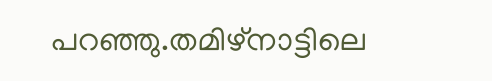പറഞ്ഞു.തമിഴ്‌നാട്ടിലെ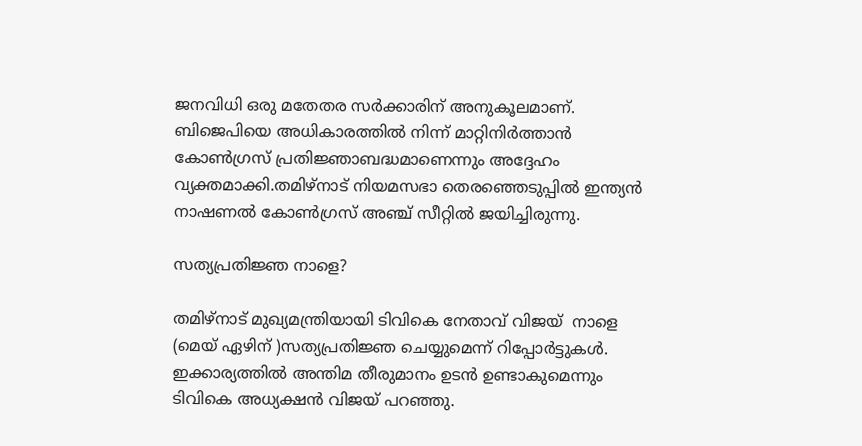ജനവിധി ഒരു മതേതര സർക്കാരിന് അനുകൂലമാണ്. ബിജെപിയെ അധികാരത്തിൽ നിന്ന് മാറ്റിനിർത്താൻ കോൺഗ്രസ് പ്രതിജ്ഞാബദ്ധമാണെന്നും അദ്ദേഹം വ്യക്തമാക്കി.തമിഴ്‌നാട് നിയമസഭാ തെരഞ്ഞെടുപ്പിൽ ഇന്ത്യൻ നാഷണൽ കോൺഗ്രസ് അഞ്ച് സീറ്റിൽ ജയിച്ചിരുന്നു.

സത്യപ്രതിജ്ഞ നാളെ?

തമിഴ്‌നാട് മുഖ്യമന്ത്രിയായി ടിവികെ നേതാവ് വിജയ്  നാളെ (മെയ് ഏഴിന് )സത്യപ്രതിജ്ഞ ചെയ്യുമെന്ന് റിപ്പോര്‍ട്ടുകള്‍. ഇക്കാര്യത്തില്‍ അന്തിമ തീരുമാനം ഉടന്‍ ഉണ്ടാകുമെന്നും ടിവികെ അധ്യക്ഷന്‍ വിജയ് പറഞ്ഞു.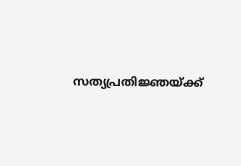സത്യപ്രതിജ്ഞയ്ക്ക്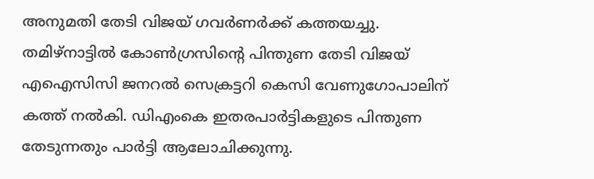അനുമതി തേടി വിജയ് ഗവര്‍ണര്‍ക്ക് കത്തയച്ചു. തമിഴ്‌നാട്ടില്‍ കോണ്‍ഗ്രസിന്റെ പിന്തുണ തേടി വിജയ് എഐസിസി ജനറല്‍ സെക്രട്ടറി കെസി വേണുഗോപാലിന് കത്ത് നല്‍കി. ഡിഎംകെ ഇതരപാര്‍ട്ടികളുടെ പിന്തുണ തേടുന്നതും പാര്‍ട്ടി ആലോചിക്കുന്നു.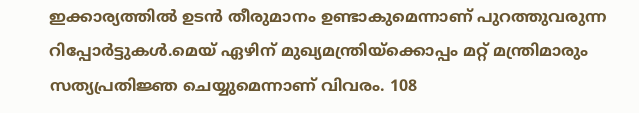ഇക്കാര്യത്തില്‍ ഉടന്‍ തീരുമാനം ഉണ്ടാകുമെന്നാണ് പുറത്തുവരുന്ന റിപ്പോര്‍ട്ടുകള്‍.മെയ് ഏഴിന് മുഖ്യമന്ത്രിയ്‌ക്കൊപ്പം മറ്റ് മന്ത്രിമാരും സത്യപ്രതിജ്ഞ ചെയ്യുമെന്നാണ് വിവരം. 108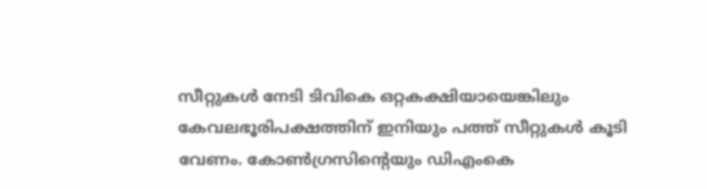സീറ്റുകള്‍ നേടി ടിവികെ ഒറ്റകക്ഷിയായെങ്കിലും കേവലഭൂരിപക്ഷത്തിന് ഇനിയും പത്ത് സീറ്റുകള്‍ കൂടി വേണം. കോണ്‍ഗ്രസിന്റെയും ഡിഎംകെ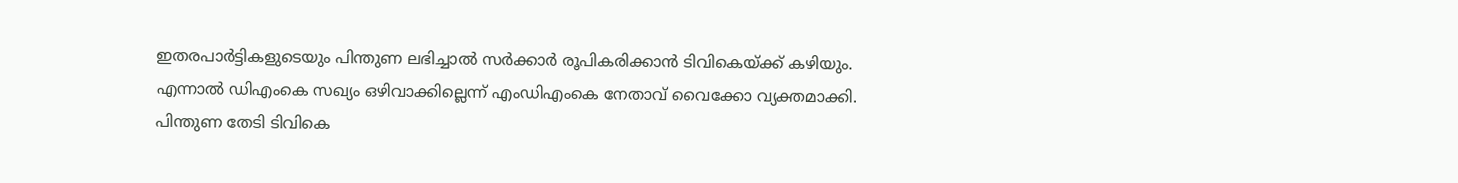ഇതരപാര്‍ട്ടികളുടെയും പിന്തുണ ലഭിച്ചാല്‍ സര്‍ക്കാര്‍ രൂപികരിക്കാന്‍ ടിവികെയ്ക്ക് കഴിയും. എന്നാല്‍ ഡിഎംകെ സഖ്യം ഒഴിവാക്കില്ലെന്ന് എംഡിഎംകെ നേതാവ് വൈക്കോ വ്യക്തമാക്കി. പിന്തുണ തേടി ടിവികെ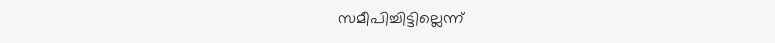സമീപിച്ചിട്ടില്ലെന്ന്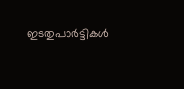ഇടതുപാര്‍ട്ടികള്‍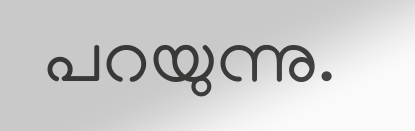പറയുന്നു.